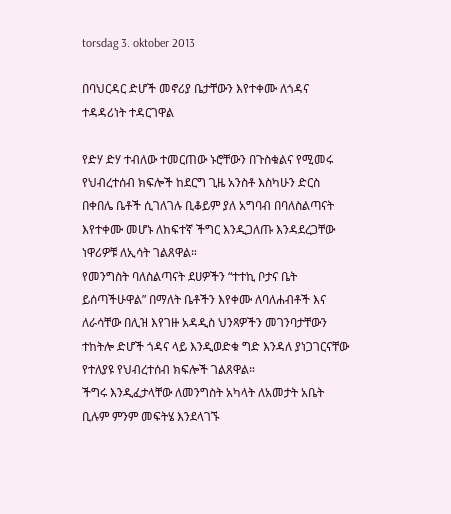torsdag 3. oktober 2013

በባህርዳር ድሆች መኖሪያ ቤታቸውን እየተቀሙ ለጎዳና ተዳዳሪነት ተዳርገዋል

የድሃ ድሃ ተብለው ተመርጠው ኑሮቸውን በጉስቁልና የሚመሩ የህብረተሰብ ክፍሎች ከደርግ ጊዜ አንስቶ እስካሁን ድርስ በቀበሌ ቤቶች ሲገለገሉ ቢቆይም ያለ አግባብ በባለስልጣናት እየተቀሙ መሆኑ ለከፍተኛ ችግር እንዲጋለጡ እንዳደረጋቸው ነዋሪዎቹ ለኢሳት ገልጸዋል።
የመንግስት ባለስልጣናት ደሀዎችን “ተተኪ ቦታና ቤት ይሰጣችሁዋል” በማለት ቤቶችን እየቀሙ ለባለሐብቶች እና ለራሳቸው በሊዝ እየገዙ አዳዲስ ህንጻዎችን መገንባታቸውን ተከትሎ ድሆች ጎዳና ላይ እንዲወድቁ ግድ እንዳለ ያነጋገርናቸው የተለያዩ የህብረተሰብ ክፍሎች ገልጸዋል።
ችግሩ እንዲፈታላቸው ለመንግስት አካላት ለአመታት አቤት ቢሉም ምንም መፍትሄ እንደላገኙ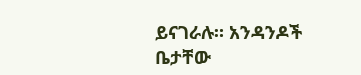ይናገራሉ። አንዳንዶች ቤታቸው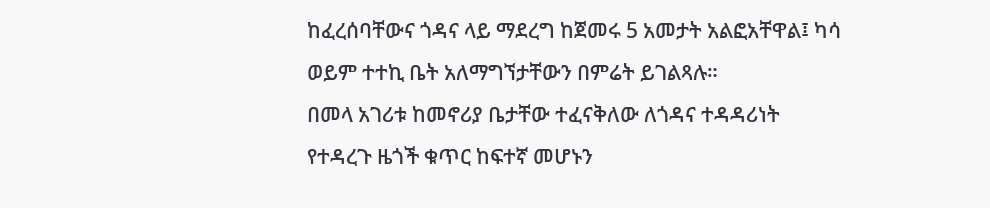ከፈረሰባቸውና ጎዳና ላይ ማደረግ ከጀመሩ 5 አመታት አልፎአቸዋል፤ ካሳ ወይም ተተኪ ቤት አለማግኘታቸውን በምሬት ይገልጻሉ።
በመላ አገሪቱ ከመኖሪያ ቤታቸው ተፈናቅለው ለጎዳና ተዳዳሪነት የተዳረጉ ዜጎች ቁጥር ከፍተኛ መሆኑን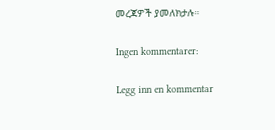መረጃዎች ያመለክታሉ።

Ingen kommentarer:

Legg inn en kommentar